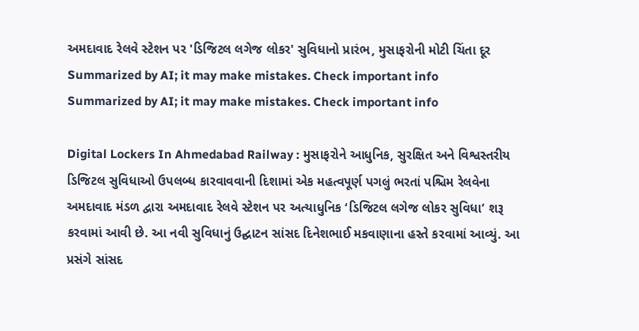અમદાવાદ રેલવે સ્ટેશન પર 'ડિજિટલ લગેજ લોકર' સુવિધાનો પ્રારંભ, મુસાફરોની મોટી ચિંતા દૂર
Summarized by AI; it may make mistakes. Check important info
Summarized by AI; it may make mistakes. Check important info

Digital Lockers In Ahmedabad Railway : મુસાફરોને આધુનિક, સુરક્ષિત અને વિશ્વસ્તરીય ડિજિટલ સુવિધાઓ ઉપલબ્ધ કારવાવવાની દિશામાં એક મહત્વપૂર્ણ પગલું ભરતાં પશ્ચિમ રેલવેના અમદાવાદ મંડળ દ્વારા અમદાવાદ રેલવે સ્ટેશન પર અત્યાધુનિક ‘ડિજિટલ લગેજ લોકર સુવિધા’ શરૂ કરવામાં આવી છે. આ નવી સુવિધાનું ઉદ્ઘાટન સાંસદ દિનેશભાઈ મકવાણાના હસ્તે કરવામાં આવ્યું. આ પ્રસંગે સાંસદ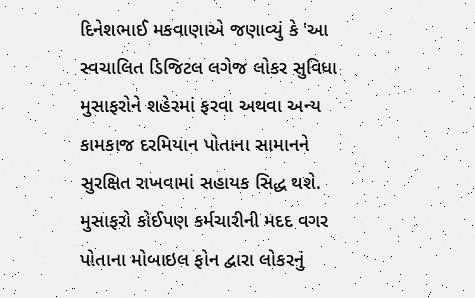દિનેશભાઈ મકવાણાએ જણાવ્યું કે 'આ સ્વચાલિત ડિજિટલ લગેજ લોકર સુવિધા મુસાફરોને શહેરમાં ફરવા અથવા અન્ય કામકાજ દરમિયાન પોતાના સામાનને સુરક્ષિત રાખવામાં સહાયક સિદ્ધ થશે. મુસાફરો કોઈપણ કર્મચારીની મદદ વગર પોતાના મોબાઇલ ફોન દ્વારા લોકરનું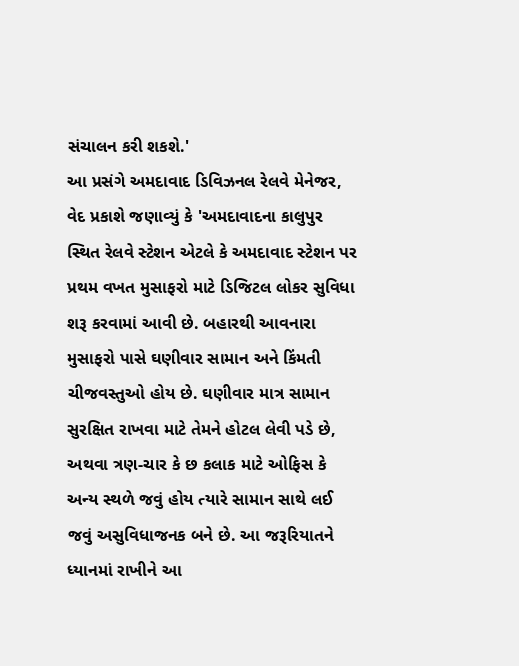સંચાલન કરી શકશે.'
આ પ્રસંગે અમદાવાદ ડિવિઝનલ રેલવે મેનેજર, વેદ પ્રકાશે જણાવ્યું કે 'અમદાવાદના કાલુપુર સ્થિત રેલવે સ્ટેશન એટલે કે અમદાવાદ સ્ટેશન પર પ્રથમ વખત મુસાફરો માટે ડિજિટલ લોકર સુવિધા શરૂ કરવામાં આવી છે. બહારથી આવનારા મુસાફરો પાસે ઘણીવાર સામાન અને કિંમતી ચીજવસ્તુઓ હોય છે. ઘણીવાર માત્ર સામાન સુરક્ષિત રાખવા માટે તેમને હોટલ લેવી પડે છે, અથવા ત્રણ-ચાર કે છ કલાક માટે ઓફિસ કે અન્ય સ્થળે જવું હોય ત્યારે સામાન સાથે લઈ જવું અસુવિધાજનક બને છે. આ જરૂરિયાતને ધ્યાનમાં રાખીને આ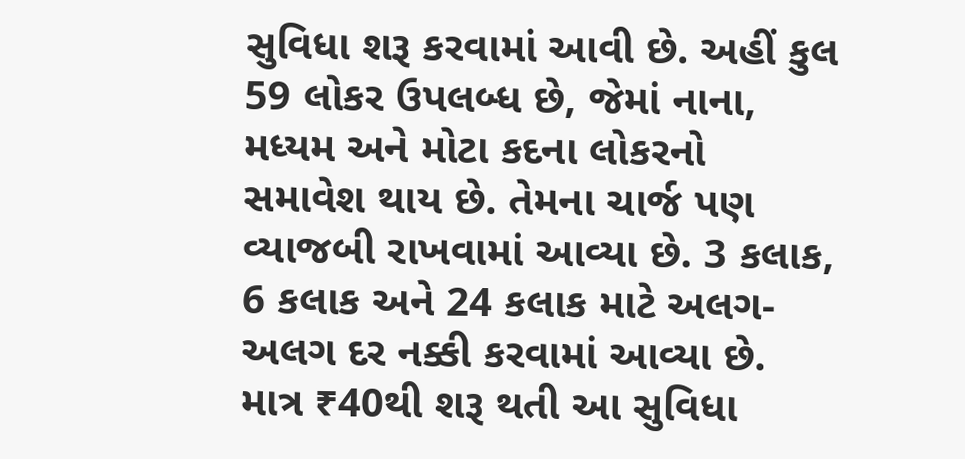સુવિધા શરૂ કરવામાં આવી છે. અહીં કુલ 59 લોકર ઉપલબ્ધ છે, જેમાં નાના, મધ્યમ અને મોટા કદના લોકરનો સમાવેશ થાય છે. તેમના ચાર્જ પણ વ્યાજબી રાખવામાં આવ્યા છે. 3 કલાક, 6 કલાક અને 24 કલાક માટે અલગ-અલગ દર નક્કી કરવામાં આવ્યા છે. માત્ર ₹40થી શરૂ થતી આ સુવિધા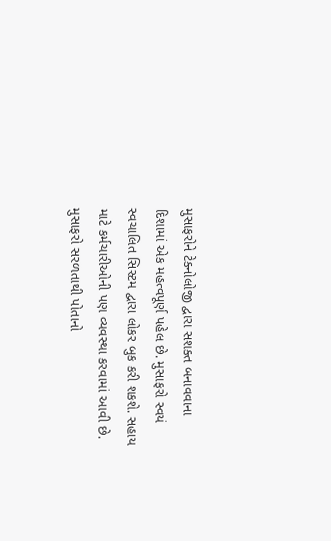મુસાફરોને ટેક્નોલોજી દ્વારા સશક્ત બનાવવાના દિશામાં એક મહત્વપૂર્ણ પહેલ છે. મુસાફરો સ્વયં સ્વચાલિત સિસ્ટમ દ્વારા લોકર બુક કરી શકશે. સહાય માટે કર્મચારીઓની પણ વ્યવસ્થા કરવામાં આવી છે. મુસાફરો સરળતાથી પોતાનો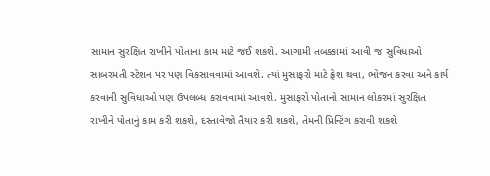સામાન સુરક્ષિત રાખીને પોતાના કામ માટે જઈ શકશે. આગામી તબક્કામાં આવી જ સુવિધાઓ સાબરમતી સ્ટેશન પર પણ વિકસાવવામાં આવશે. ત્યાં મુસાફરો માટે ફ્રેશ થવા, ભોજન કરવા અને કાર્ય કરવાની સુવિધાઓ પણ ઉપલબ્ધ કરાવવામાં આવશે. મુસાફરો પોતાનો સામાન લોકરમાં સુરક્ષિત રાખીને પોતાનું કામ કરી શકશે, દસ્તાવેજો તૈયાર કરી શકશે, તેમની પ્રિન્ટિંગ કરાવી શકશે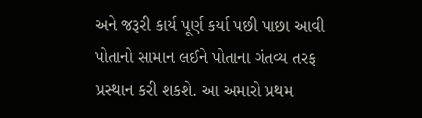અને જરૂરી કાર્ય પૂર્ણ કર્યા પછી પાછા આવી પોતાનો સામાન લઈને પોતાના ગંતવ્ય તરફ પ્રસ્થાન કરી શકશે. આ અમારો પ્રથમ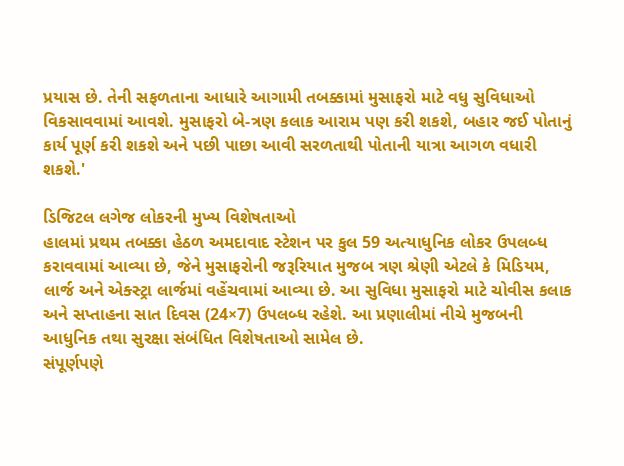પ્રયાસ છે. તેની સફળતાના આધારે આગામી તબક્કામાં મુસાફરો માટે વધુ સુવિધાઓ વિકસાવવામાં આવશે. મુસાફરો બે-ત્રણ કલાક આરામ પણ કરી શકશે, બહાર જઈ પોતાનું કાર્ય પૂર્ણ કરી શકશે અને પછી પાછા આવી સરળતાથી પોતાની યાત્રા આગળ વધારી શકશે.'

ડિજિટલ લગેજ લોકરની મુખ્ય વિશેષતાઓ
હાલમાં પ્રથમ તબક્કા હેઠળ અમદાવાદ સ્ટેશન પર કુલ 59 અત્યાધુનિક લોકર ઉપલબ્ધ કરાવવામાં આવ્યા છે, જેને મુસાફરોની જરૂરિયાત મુજબ ત્રણ શ્રેણી એટલે કે મિડિયમ, લાર્જ અને એક્સ્ટ્રા લાર્જમાં વહેંચવામાં આવ્યા છે. આ સુવિધા મુસાફરો માટે ચોવીસ કલાક અને સપ્તાહના સાત દિવસ (24×7) ઉપલબ્ધ રહેશે. આ પ્રણાલીમાં નીચે મુજબની આધુનિક તથા સુરક્ષા સંબંધિત વિશેષતાઓ સામેલ છે.
સંપૂર્ણપણે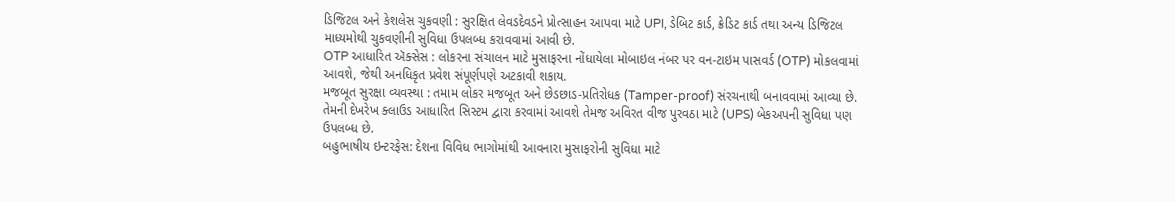ડિજિટલ અને કેશલેસ ચુકવણી : સુરક્ષિત લેવડદેવડને પ્રોત્સાહન આપવા માટે UPI, ડેબિટ કાર્ડ, ક્રેડિટ કાર્ડ તથા અન્ય ડિજિટલ માધ્યમોથી ચુકવણીની સુવિધા ઉપલબ્ધ કરાવવામાં આવી છે.
OTP આધારિત ઍક્સેસ : લોકરના સંચાલન માટે મુસાફરના નોંધાયેલા મોબાઇલ નંબર પર વન-ટાઇમ પાસવર્ડ (OTP) મોકલવામાં આવશે, જેથી અનધિકૃત પ્રવેશ સંપૂર્ણપણે અટકાવી શકાય.
મજબૂત સુરક્ષા વ્યવસ્થા : તમામ લોકર મજબૂત અને છેડછાડ-પ્રતિરોધક (Tamper-proof) સંરચનાથી બનાવવામાં આવ્યા છે. તેમની દેખરેખ ક્લાઉડ આધારિત સિસ્ટમ દ્વારા કરવામાં આવશે તેમજ અવિરત વીજ પુરવઠા માટે (UPS) બેકઅપની સુવિધા પણ ઉપલબ્ધ છે.
બહુભાષીય ઇન્ટરફેસ: દેશના વિવિધ ભાગોમાંથી આવનારા મુસાફરોની સુવિધા માટે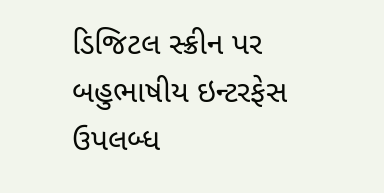ડિજિટલ સ્ક્રીન પર બહુભાષીય ઇન્ટરફેસ ઉપલબ્ધ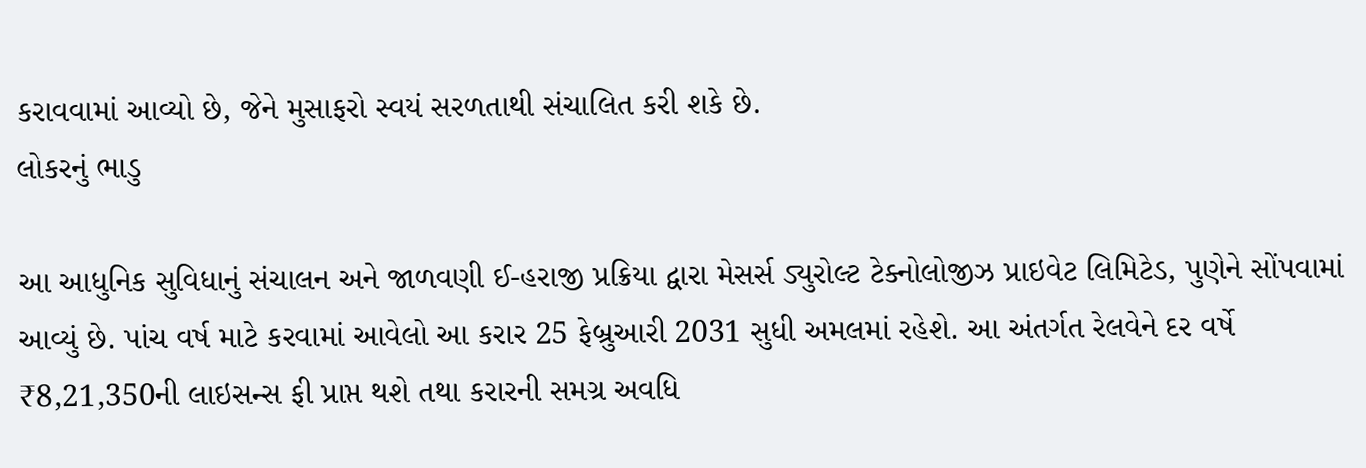કરાવવામાં આવ્યો છે, જેને મુસાફરો સ્વયં સરળતાથી સંચાલિત કરી શકે છે.
લોકરનું ભાડુ

આ આધુનિક સુવિધાનું સંચાલન અને જાળવણી ઈ-હરાજી પ્રક્રિયા દ્વારા મેસર્સ ડ્યુરોલ્ટ ટેક્નોલોજીઝ પ્રાઇવેટ લિમિટેડ, પુણેને સોંપવામાં આવ્યું છે. પાંચ વર્ષ માટે કરવામાં આવેલો આ કરાર 25 ફેબ્રુઆરી 2031 સુધી અમલમાં રહેશે. આ અંતર્ગત રેલવેને દર વર્ષે ₹8,21,350ની લાઇસન્સ ફી પ્રાપ્ત થશે તથા કરારની સમગ્ર અવધિ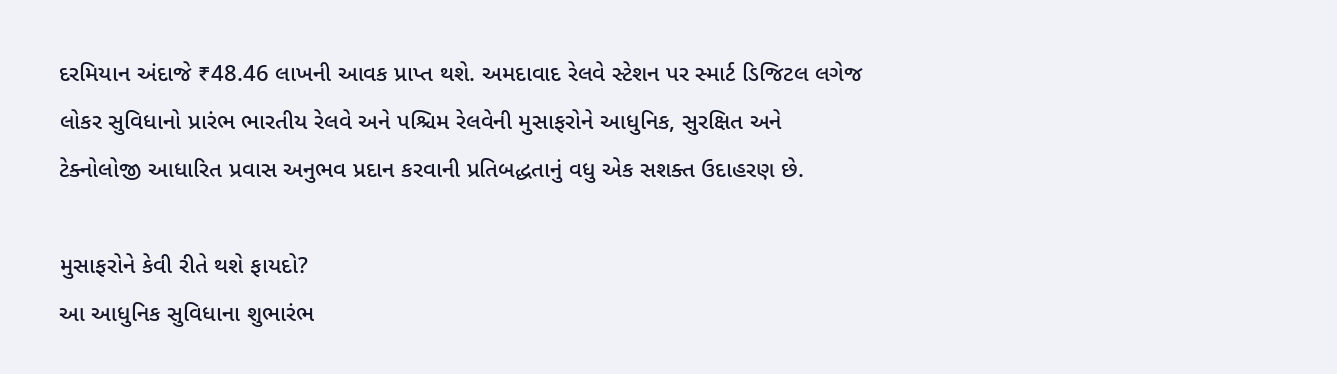દરમિયાન અંદાજે ₹48.46 લાખની આવક પ્રાપ્ત થશે. અમદાવાદ રેલવે સ્ટેશન પર સ્માર્ટ ડિજિટલ લગેજ લોકર સુવિધાનો પ્રારંભ ભારતીય રેલવે અને પશ્ચિમ રેલવેની મુસાફરોને આધુનિક, સુરક્ષિત અને ટેક્નોલોજી આધારિત પ્રવાસ અનુભવ પ્રદાન કરવાની પ્રતિબદ્ધતાનું વધુ એક સશક્ત ઉદાહરણ છે.

મુસાફરોને કેવી રીતે થશે ફાયદો?
આ આધુનિક સુવિધાના શુભારંભ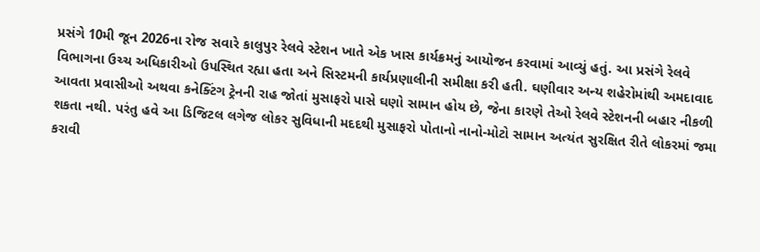પ્રસંગે 10મી જૂન 2026ના રોજ સવારે કાલુપુર રેલવે સ્ટેશન ખાતે એક ખાસ કાર્યક્રમનું આયોજન કરવામાં આવ્યું હતું. આ પ્રસંગે રેલવે વિભાગના ઉચ્ચ અધિકારીઓ ઉપસ્થિત રહ્યા હતા અને સિસ્ટમની કાર્યપ્રણાલીની સમીક્ષા કરી હતી. ઘણીવાર અન્ય શહેરોમાંથી અમદાવાદ આવતા પ્રવાસીઓ અથવા કનેક્ટિંગ ટ્રેનની રાહ જોતાં મુસાફરો પાસે ઘણો સામાન હોય છે, જેના કારણે તેઓ રેલવે સ્ટેશનની બહાર નીકળી શકતા નથી. પરંતુ હવે આ ડિજિટલ લગેજ લોકર સુવિધાની મદદથી મુસાફરો પોતાનો નાનો-મોટો સામાન અત્યંત સુરક્ષિત રીતે લોકરમાં જમા કરાવી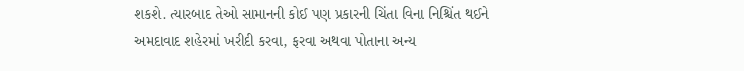શકશે. ત્યારબાદ તેઓ સામાનની કોઈ પણ પ્રકારની ચિંતા વિના નિશ્ચિંત થઈને અમદાવાદ શહેરમાં ખરીદી કરવા, ફરવા અથવા પોતાના અન્ય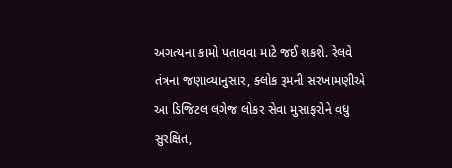અગત્યના કામો પતાવવા માટે જઈ શકશે. રેલવે તંત્રના જણાવ્યાનુસાર, ક્લોક રૂમની સરખામણીએ આ ડિજિટલ લગેજ લોકર સેવા મુસાફરોને વધુ સુરક્ષિત,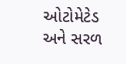ઓટોમેટેડ અને સરળ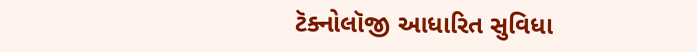ટૅક્નોલૉજી આધારિત સુવિધા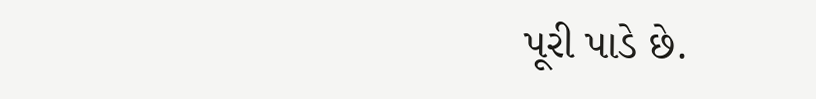પૂરી પાડે છે.